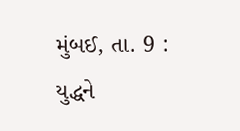મુંબઈ, તા. 9 : યુદ્ધને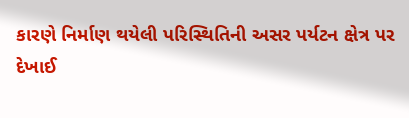કારણે નિર્માણ થયેલી પરિસ્થિતિની અસર પર્યટન ક્ષેત્ર પર દેખાઈ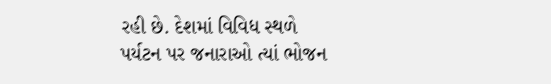રહી છે. દેશમાં વિવિધ સ્થળે પર્યટન પર જનારાઓ ત્યાં ભોજન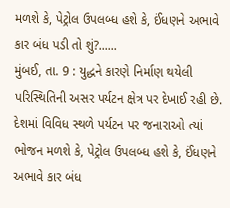મળશે કે, પેટ્રોલ ઉપલબ્ધ હશે કે, ઈંધણને અભાવે કાર બંધ પડી તો શું?......
મુંબઈ, તા. 9 : યુદ્ધને કારણે નિર્માણ થયેલી પરિસ્થિતિની અસર પર્યટન ક્ષેત્ર પર દેખાઈ રહી છે. દેશમાં વિવિધ સ્થળે પર્યટન પર જનારાઓ ત્યાં ભોજન મળશે કે, પેટ્રોલ ઉપલબ્ધ હશે કે, ઈંધણને અભાવે કાર બંધ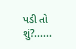પડી તો શું?......